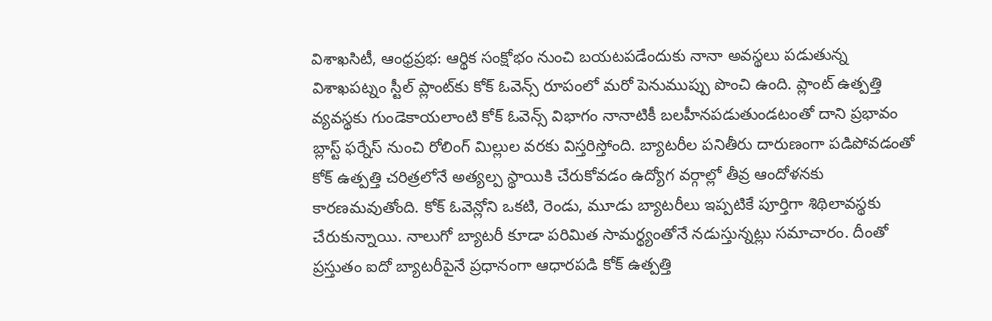విశాఖసిటీ, ఆంధ్రప్రభ: ఆర్థిక సంక్షోభం నుంచి బయటపడేందుకు నానా అవస్థలు పడుతున్న విశాఖపట్నం స్టీల్ ప్లాంట్‌కు కోక్ ఓవెన్స్ రూపంలో మరో పెనుముప్పు పొంచి ఉంది. ప్లాంట్ ఉత్పత్తి వ్యవస్థకు గుండెకాయలాంటి కోక్ ఓవెన్స్ విభాగం నానాటికీ బలహీనపడుతుండటంతో దాని ప్రభావం బ్లాస్ట్ ఫర్నేస్ నుంచి రోలింగ్ మిల్లుల వరకు విస్తరిస్తోంది. బ్యాటరీల పనితీరు దారుణంగా పడిపోవడంతో కోక్ ఉత్పత్తి చరిత్రలోనే అత్యల్ప స్థాయికి చేరుకోవడం ఉద్యోగ వర్గాల్లో తీవ్ర ఆందోళనకు కారణమవుతోంది. కోక్ ఓవెన్లోని ఒకటి, రెండు, మూడు బ్యాటరీలు ఇప్పటికే పూర్తిగా శిథిలావస్థకు చేరుకున్నాయి. నాలుగో బ్యాటరీ కూడా పరిమిత సామర్థ్యంతోనే నడుస్తున్నట్లు సమాచారం. దీంతో ప్రస్తుతం ఐదో బ్యాటరీపైనే ప్రధానంగా ఆధారపడి కోక్ ఉత్పత్తి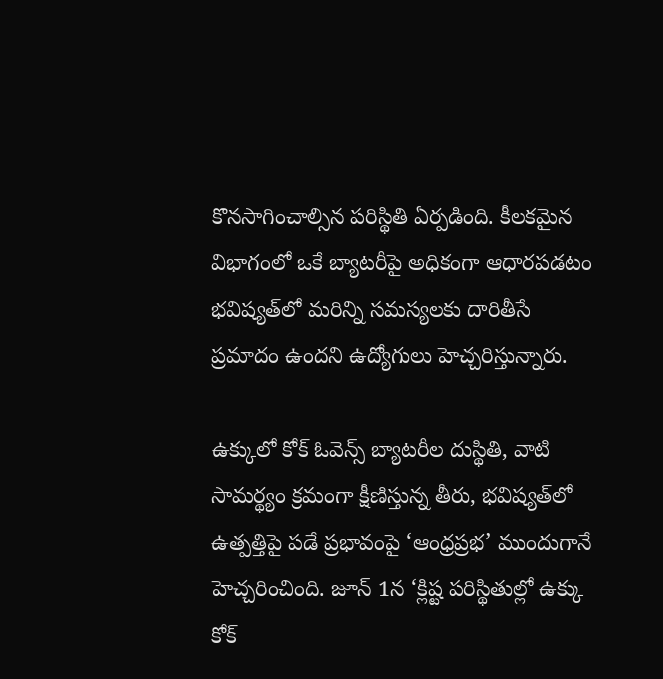కొనసాగించాల్సిన పరిస్థితి ఏర్పడింది. కీలకమైన విభాగంలో ఒకే బ్యాటరీపై అధికంగా ఆధారపడటం భవిష్యత్‌లో మరిన్ని సమస్యలకు దారితీసే ప్రమాదం ఉందని ఉద్యోగులు హెచ్చరిస్తున్నారు.

ఉక్కులో కోక్ ఓవెన్స్ బ్యాటరీల దుస్థితి, వాటి సామర్థ్యం క్రమంగా క్షీణిస్తున్న తీరు, భవిష్యత్‌లో ఉత్పత్తిపై పడే ప్రభావంపై ‘ఆంధ్రప్రభ’ ముందుగానే హెచ్చరించింది. జూన్ 1న ‘క్లిష్ట పరిస్థితుల్లో ఉక్కు కోక్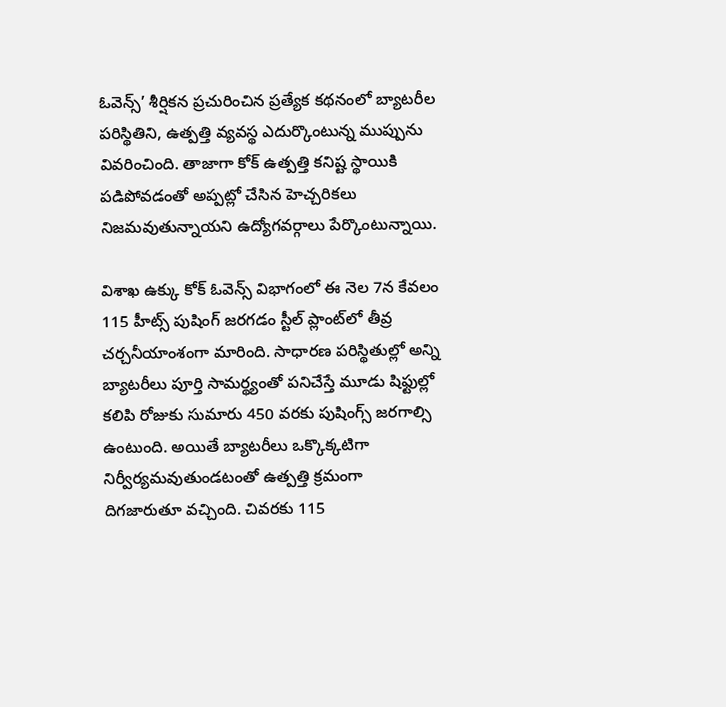ఓవెన్స్’ శీర్షికన ప్రచురించిన ప్రత్యేక కథనంలో బ్యాటరీల పరిస్థితిని, ఉత్పత్తి వ్యవస్థ ఎదుర్కొంటున్న ముప్పును వివరించింది. తాజాగా కోక్ ఉత్పత్తి కనిష్ట స్థాయికి పడిపోవడంతో అప్పట్లో చేసిన హెచ్చరికలు నిజమవుతున్నాయని ఉద్యోగవర్గాలు పేర్కొంటున్నాయి.

విశాఖ ఉక్కు కోక్ ఓవెన్స్ విభాగంలో ఈ నెల 7న కేవలం 115 హీట్స్ పుషింగ్ జరగడం స్టీల్ ప్లాంట్‌లో తీవ్ర చర్చనీయాంశంగా మారింది. సాధారణ పరిస్థితుల్లో అన్ని బ్యాటరీలు పూర్తి సామర్థ్యంతో పనిచేస్తే మూడు షిఫ్టుల్లో కలిపి రోజుకు సుమారు 450 వరకు పుషింగ్స్ జరగాల్సి ఉంటుంది. అయితే బ్యాటరీలు ఒక్కొక్కటిగా నిర్వీర్యమవుతుండటంతో ఉత్పత్తి క్రమంగా దిగజారుతూ వచ్చింది. చివరకు 115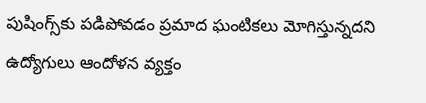పుషింగ్స్‌కు పడిపోవడం ప్రమాద ఘంటికలు మోగిస్తున్నదని ఉద్యోగులు ఆందోళన వ్యక్తం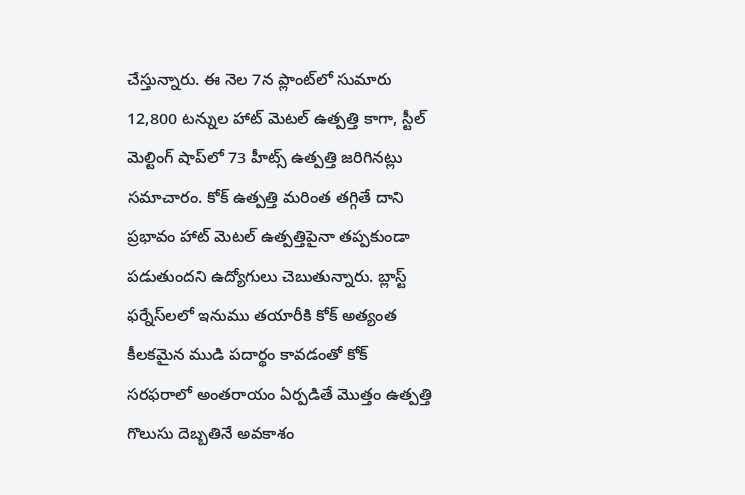చేస్తున్నారు. ఈ నెల 7న ప్లాంట్‌లో సుమారు 12,800 టన్నుల హాట్ మెటల్ ఉత్పత్తి కాగా, స్టీల్ మెల్టింగ్ షాప్‌లో 73 హీట్స్ ఉత్పత్తి జరిగినట్లు సమాచారం. కోక్ ఉత్పత్తి మరింత తగ్గితే దాని ప్రభావం హాట్ మెటల్ ఉత్పత్తిపైనా తప్పకుండా పడుతుందని ఉద్యోగులు చెబుతున్నారు. బ్లాస్ట్ ఫర్నేస్‌లలో ఇనుము తయారీకి కోక్ అత్యంత కీలకమైన ముడి పదార్థం కావడంతో కోక్ సరఫరాలో అంతరాయం ఏర్పడితే మొత్తం ఉత్పత్తి గొలుసు దెబ్బతినే అవకాశం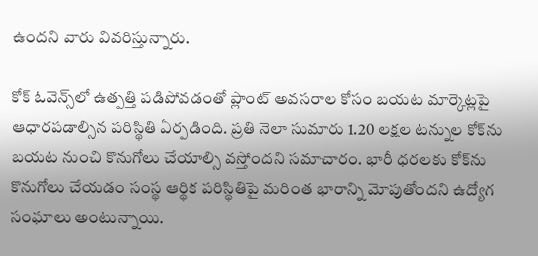ఉందని వారు వివరిస్తున్నారు.

కోక్ ఓవెన్స్‌లో ఉత్పత్తి పడిపోవడంతో ప్లాంట్ అవసరాల కోసం బయట మార్కెట్లపై ఆధారపడాల్సిన పరిస్థితి ఏర్పడింది. ప్రతి నెలా సుమారు 1.20 లక్షల టన్నుల కోక్‌ను బయట నుంచి కొనుగోలు చేయాల్సి వస్తోందని సమాచారం. భారీ ధరలకు కోక్‌ను కొనుగోలు చేయడం సంస్థ ఆర్థిక పరిస్థితిపై మరింత భారాన్ని మోపుతోందని ఉద్యోగ సంఘాలు అంటున్నాయి.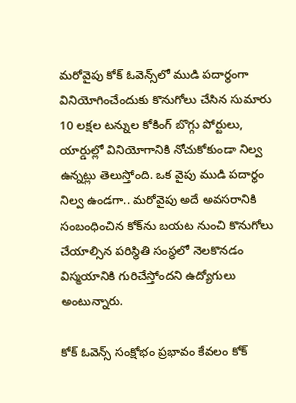మరోవైపు కోక్ ఓవెన్స్‌లో ముడి పదార్థంగా వినియోగించేందుకు కొనుగోలు చేసిన సుమారు 10 లక్షల టన్నుల కోకింగ్ బొగ్గు పోర్టులు, యార్డుల్లో వినియోగానికి నోచుకోకుండా నిల్వ ఉన్నట్లు తెలుస్తోంది. ఒక వైపు ముడి పదార్థం నిల్వ ఉండగా.. మరోవైపు అదే అవసరానికి సంబంధించిన కోక్‌ను బయట నుంచి కొనుగోలు చేయాల్సిన పరిస్థితి సంస్థలో నెలకొనడం విస్మయానికి గురిచేస్తోందని ఉద్యోగులు అంటున్నారు.

కోక్ ఓవెన్స్ సంక్షోభం ప్రభావం కేవలం కోక్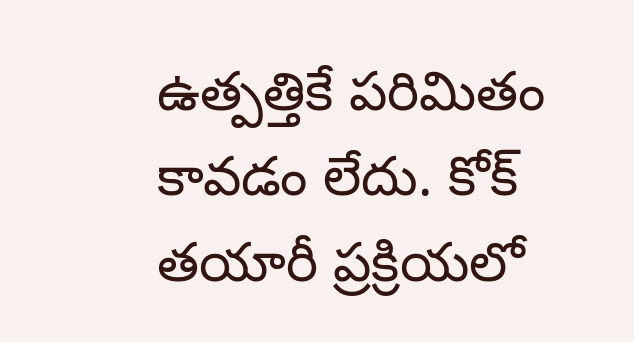ఉత్పత్తికే పరిమితం కావడం లేదు. కోక్ తయారీ ప్రక్రియలో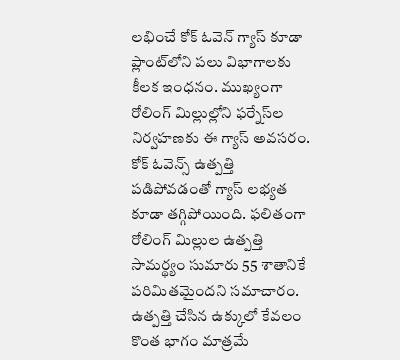లభించే కోక్ ఓవెన్ గ్యాస్ కూడా ప్లాంట్‌లోని పలు విభాగాలకు కీలక ఇంధనం. ముఖ్యంగా రోలింగ్ మిల్లుల్లోని ఫర్నేస్‌ల నిర్వహణకు ఈ గ్యాస్ అవసరం. కోక్ ఓవెన్స్ ఉత్పత్తి పడిపోవడంతో గ్యాస్ లభ్యత కూడా తగ్గిపోయింది. ఫలితంగా రోలింగ్ మిల్లుల ఉత్పత్తి సామర్థ్యం సుమారు 55 శాతానికే పరిమితమైందని సమాచారం. ఉత్పత్తి చేసిన ఉక్కులో కేవలం కొంత భాగం మాత్రమే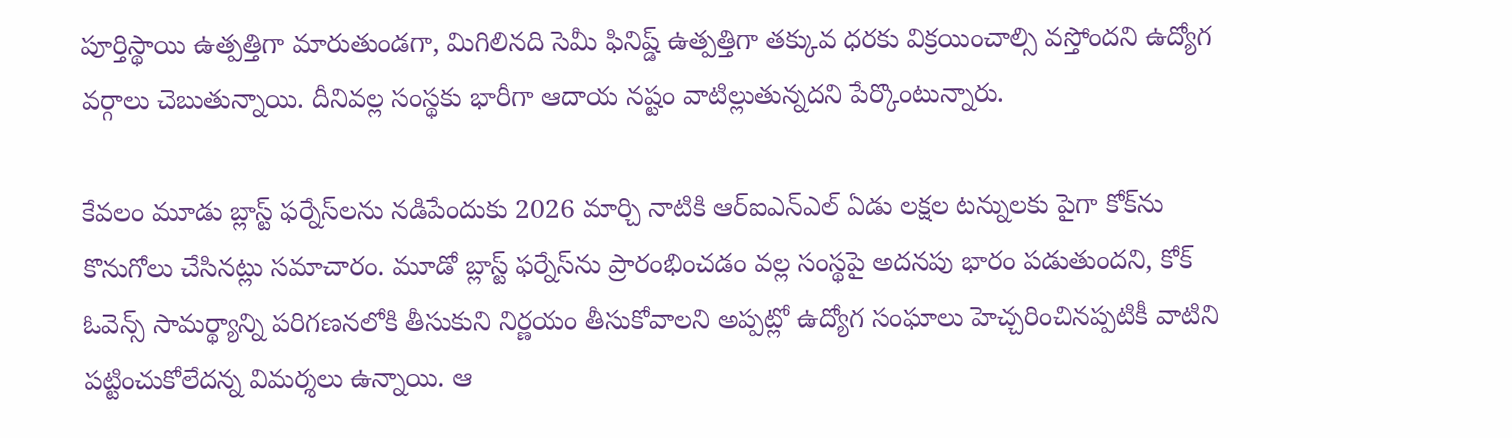పూర్తిస్థాయి ఉత్పత్తిగా మారుతుండగా, మిగిలినది సెమీ ఫినిష్డ్ ఉత్పత్తిగా తక్కువ ధరకు విక్రయించాల్సి వస్తోందని ఉద్యోగ వర్గాలు చెబుతున్నాయి. దీనివల్ల సంస్థకు భారీగా ఆదాయ నష్టం వాటిల్లుతున్నదని పేర్కొంటున్నారు.

కేవలం మూడు బ్లాస్ట్ ఫర్నేస్‌లను నడిపేందుకు 2026 మార్చి నాటికి ఆర్ఐఎన్ఎల్ ఏడు లక్షల టన్నులకు పైగా కోక్‌ను కొనుగోలు చేసినట్లు సమాచారం. మూడో బ్లాస్ట్ ఫర్నేస్‌ను ప్రారంభించడం వల్ల సంస్థపై అదనపు భారం పడుతుందని, కోక్ ఓవెన్స్ సామర్థ్యాన్ని పరిగణనలోకి తీసుకుని నిర్ణయం తీసుకోవాలని అప్పట్లో ఉద్యోగ సంఘాలు హెచ్చరించినప్పటికీ వాటిని పట్టించుకోలేదన్న విమర్శలు ఉన్నాయి. ఆ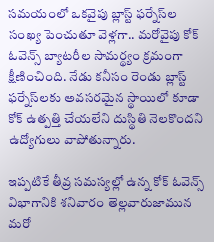సమయంలో ఒకవైపు బ్లాస్ట్ ఫర్నేస్‌ల సంఖ్య పెంచుతూ వెళ్లగా.. మరోవైపు కోక్ ఓవెన్స్ బ్యాటరీల సామర్థ్యం క్రమంగా క్షీణించింది. నేడు కనీసం రెండు బ్లాస్ట్ ఫర్నేస్‌లకు అవసరమైన స్థాయిలో కూడా కోక్ ఉత్పత్తి చేయలేని దుస్థితి నెలకొందని ఉద్యోగులు వాపోతున్నారు.

ఇప్పటికే తీవ్ర సమస్యల్లో ఉన్న కోక్ ఓవెన్స్ విభాగానికి శనివారం తెల్లవారుజామున మరో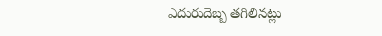ఎదురుదెబ్బ తగిలినట్లు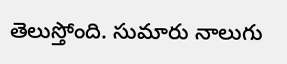తెలుస్తోంది. సుమారు నాలుగు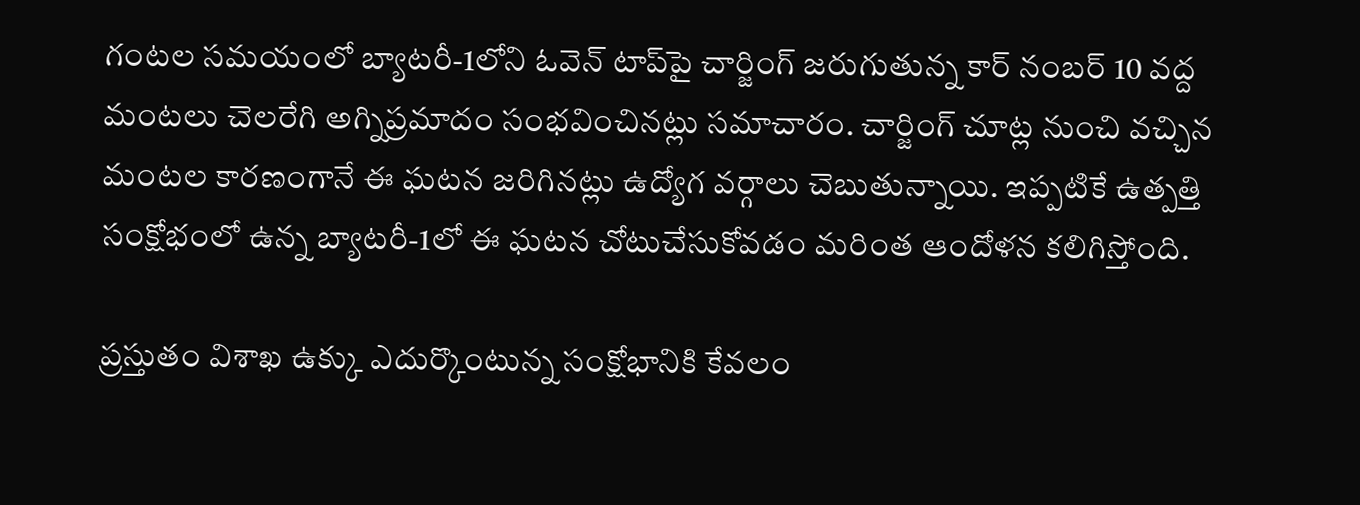గంటల సమయంలో బ్యాటరీ-1లోని ఓవెన్ టాప్‌పై చార్జింగ్ జరుగుతున్న కార్ నంబర్ 10 వద్ద మంటలు చెలరేగి అగ్నిప్రమాదం సంభవించినట్లు సమాచారం. చార్జింగ్ చూట్ల నుంచి వచ్చిన మంటల కారణంగానే ఈ ఘటన జరిగినట్లు ఉద్యోగ వర్గాలు చెబుతున్నాయి. ఇప్పటికే ఉత్పత్తి సంక్షోభంలో ఉన్న బ్యాటరీ-1లో ఈ ఘటన చోటుచేసుకోవడం మరింత ఆందోళన కలిగిస్తోంది.

ప్రస్తుతం విశాఖ ఉక్కు ఎదుర్కొంటున్న సంక్షోభానికి కేవలం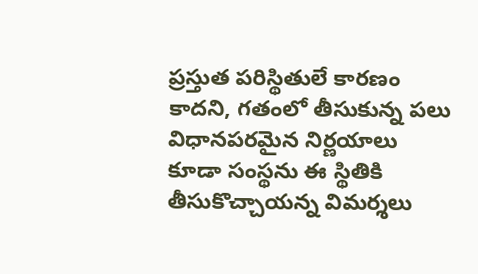ప్రస్తుత పరిస్థితులే కారణం కాదని, గతంలో తీసుకున్న పలు విధానపరమైన నిర్ణయాలు కూడా సంస్థను ఈ స్థితికి తీసుకొచ్చాయన్న విమర్శలు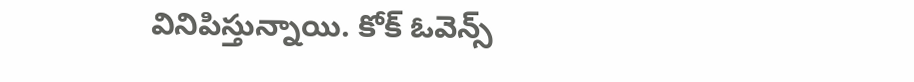వినిపిస్తున్నాయి. కోక్ ఓవెన్స్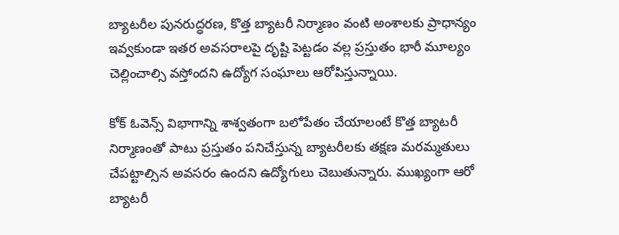బ్యాటరీల పునరుద్ధరణ, కొత్త బ్యాటరీ నిర్మాణం వంటి అంశాలకు ప్రాధాన్యం ఇవ్వకుండా ఇతర అవసరాలపై దృష్టి పెట్టడం వల్ల ప్రస్తుతం భారీ మూల్యం చెల్లించాల్సి వస్తోందని ఉద్యోగ సంఘాలు ఆరోపిస్తున్నాయి.

కోక్ ఓవెన్స్ విభాగాన్ని శాశ్వతంగా బలోపేతం చేయాలంటే కొత్త బ్యాటరీ నిర్మాణంతో పాటు ప్రస్తుతం పనిచేస్తున్న బ్యాటరీలకు తక్షణ మరమ్మతులు చేపట్టాల్సిన అవసరం ఉందని ఉద్యోగులు చెబుతున్నారు. ముఖ్యంగా ఆరో బ్యాటరీ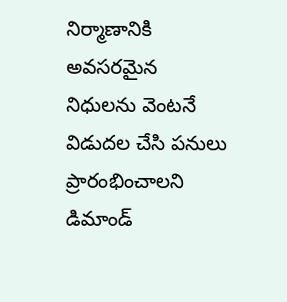నిర్మాణానికి అవసరమైన నిధులను వెంటనే విడుదల చేసి పనులు ప్రారంభించాలని డిమాండ్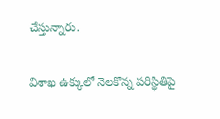చేస్తున్నారు.

విశాఖ ఉక్కులో నెలకొన్న పరిస్థితిపై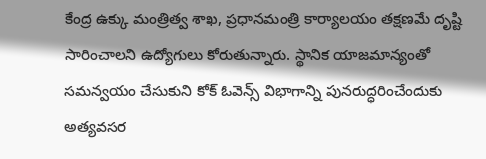కేంద్ర ఉక్కు మంత్రిత్వ శాఖ, ప్రధానమంత్రి కార్యాలయం తక్షణమే దృష్టి సారించాలని ఉద్యోగులు కోరుతున్నారు. స్థానిక యాజమాన్యంతో సమన్వయం చేసుకుని కోక్ ఓవెన్స్ విభాగాన్ని పునరుద్ధరించేందుకు అత్యవసర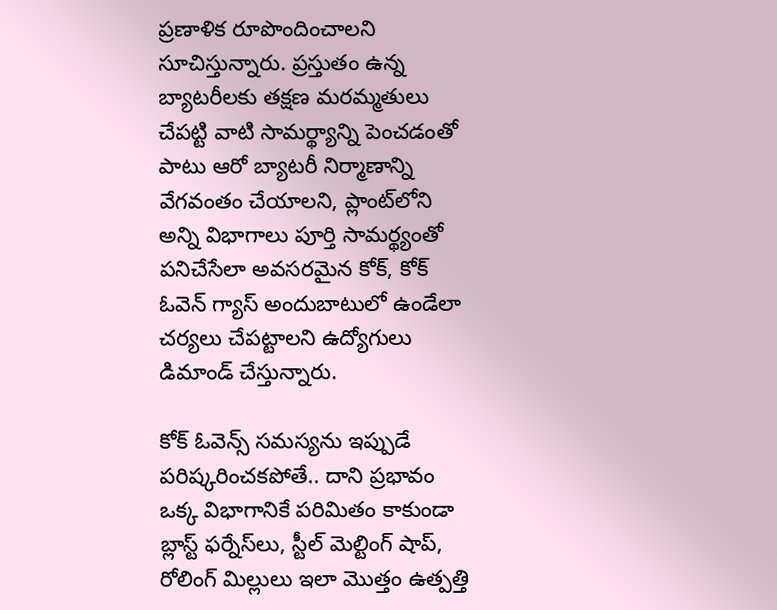ప్రణాళిక రూపొందించాలని సూచిస్తున్నారు. ప్రస్తుతం ఉన్న బ్యాటరీలకు తక్షణ మరమ్మతులు చేపట్టి వాటి సామర్థ్యాన్ని పెంచడంతో పాటు ఆరో బ్యాటరీ నిర్మాణాన్ని వేగవంతం చేయాలని, ప్లాంట్‌లోని అన్ని విభాగాలు పూర్తి సామర్థ్యంతో పనిచేసేలా అవసరమైన కోక్, కోక్ ఓవెన్ గ్యాస్ అందుబాటులో ఉండేలా చర్యలు చేపట్టాలని ఉద్యోగులు డిమాండ్ చేస్తున్నారు.

కోక్ ఓవెన్స్ సమస్యను ఇప్పుడే పరిష్కరించకపోతే.. దాని ప్రభావం ఒక్క విభాగానికే పరిమితం కాకుండా బ్లాస్ట్ ఫర్నేస్‌లు, స్టీల్ మెల్టింగ్ షాప్, రోలింగ్ మిల్లులు ఇలా మొత్తం ఉత్పత్తి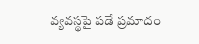వ్యవస్థపై పడే ప్రమాదం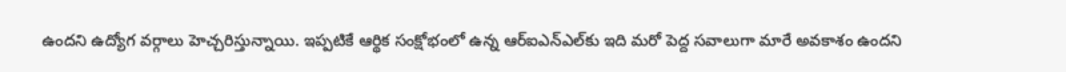ఉందని ఉద్యోగ వర్గాలు హెచ్చరిస్తున్నాయి. ఇప్పటికే ఆర్థిక సంక్షోభంలో ఉన్న ఆర్ఐఎన్ఎల్‌కు ఇది మరో పెద్ద సవాలుగా మారే అవకాశం ఉందని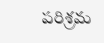పరిశ్రమ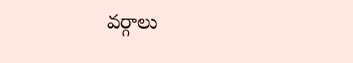వర్గాలు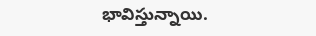భావిస్తున్నాయి.